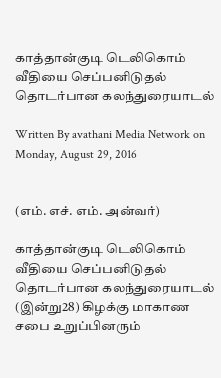காத்தான்குடி டெலிகொம் வீதியை செப்பனிடுதல் தொடர்பான கலந்துரையாடல்

Written By avathani Media Network on Monday, August 29, 2016


(எம். எச். எம். அன்வர்)

காத்தான்குடி டெலிகொம் வீதியை செப்பனிடுதல் தொடர்பான கலந்துரையாடல் (இன்று28) கிழக்கு மாகாண சபை உறுப்பினரும்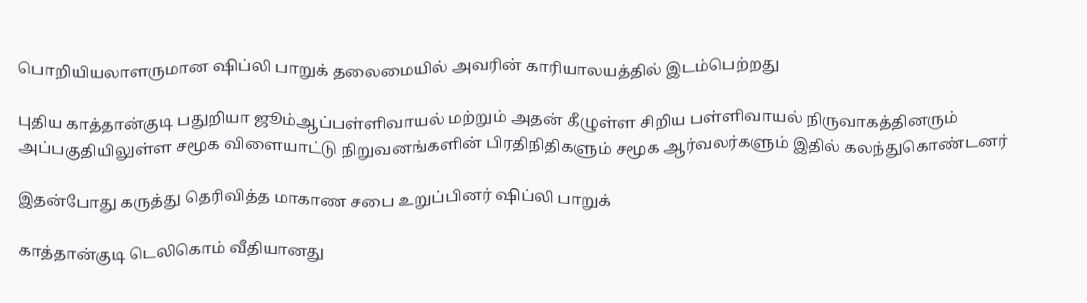பொறியியலாளருமான ஷிப்லி பாறுக் தலைமையில் அவரின் காரியாலயத்தில் இடம்பெற்றது

புதிய காத்தான்குடி பதுறியா ஜூம்ஆப்பள்ளிவாயல் மற்றும் அதன் கீழுள்ள சிறிய பள்ளிவாயல் நிருவாகத்தினரும் அப்பகுதியிலுள்ள சமூக விளையாட்டு நிறுவனங்களின் பிரதிநிதிகளும் சமூக ஆர்வலர்களும் இதில் கலந்துகொண்டனர்

இதன்போது கருத்து தெரிவித்த மாகாண சபை உறுப்பினர் ஷிப்லி பாறுக்

காத்தான்குடி டெலிகொம் வீதியானது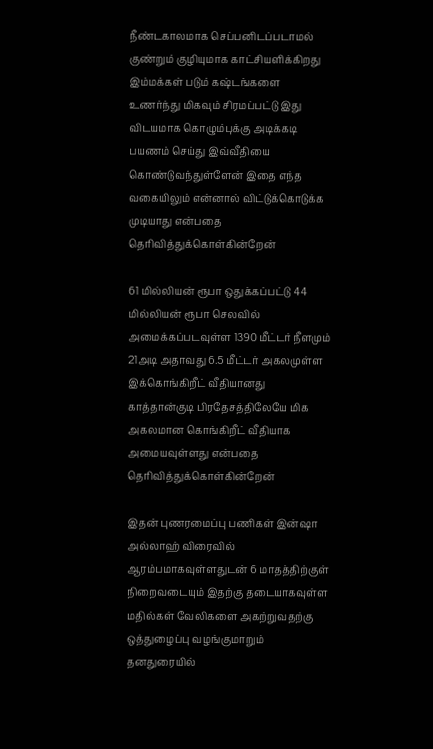நீண்டகாலமாக செப்பனிடப்படாமல் குண்றும் குழியுமாக காட்சியளிக்கிறது இம்மக்கள் படும் கஷ்டங்களை உணர்ந்து மிகவும் சிரமப்பட்டு இது விடயமாக கொழும்புக்கு அடிக்கடி பயணம் செய்து இவ்வீதியை கொண்டுவந்துள்ளேன் இதை எந்த வகையிலும் என்னால் விட்டுக்கொடுக்க முடியாது என்பதை தெரிவித்துக்கொள்கின்றேன்

61 மில்லியன் ரூபா ஒதுக்கப்பட்டு 44 மில்லியன் ரூபா செலவில் அமைக்கப்படவுள்ள 1390 மீட்டர் நீளமும் 21அடி அதாவது 6.5 மீட்டர் அகலமுள்ள இக்கொங்கிறீட் வீதியானது காத்தான்குடி பிரதேசத்திலேயே மிக அகலமான கொங்கிறீட் வீதியாக அமையவுள்ளது என்பதை தெரிவித்துக்கொள்கின்றேன்

இதன் புணரமைப்பு பணிகள் இன்ஷா அல்லாஹ் விரைவில் ஆரம்பமாகவுள்ளதுடன் 6 மாதத்திற்குள் நிறைவடையும் இதற்கு தடையாகவுள்ள மதில்கள் வேலிகளை அகற்றுவதற்கு ஒத்துழைப்பு வழங்குமாறும் தனதுரையில்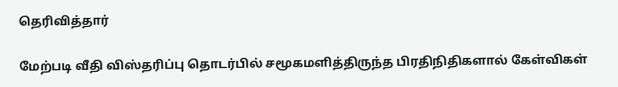தெரிவித்தார்

மேற்படி வீதி விஸ்தரிப்பு தொடர்பில் சமூகமளித்திருந்த பிரதிநிதிகளால் கேள்விகள்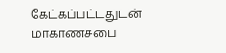கேட்கப்பட்டதுடன் மாகாணசபை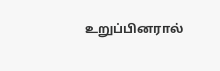உறுப்பினரால்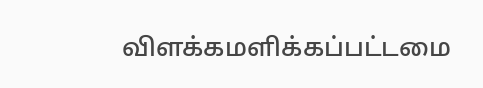விளக்கமளிக்கப்பட்டமை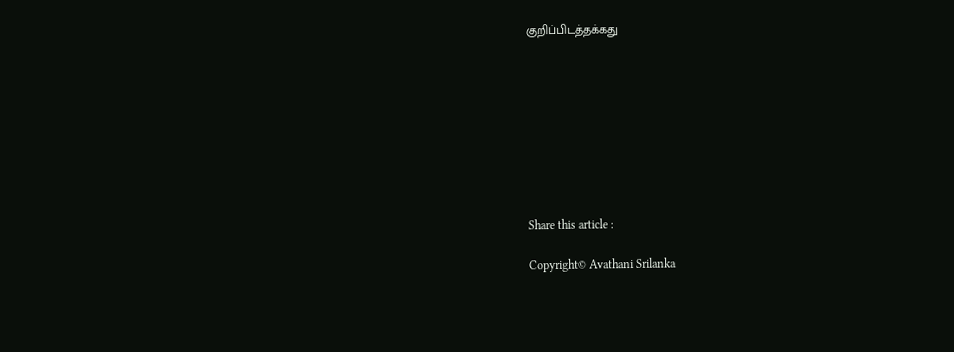குறிப்பிடத்தக்கது









Share this article :

Copyright© Avathani Srilanka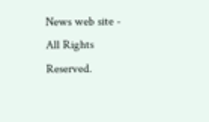News web site - All Rights Reserved.